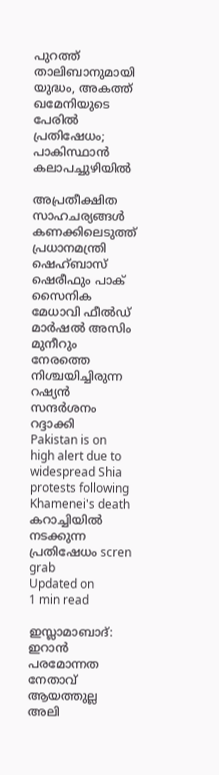പുറത്ത് താലിബാനുമായി യുദ്ധം, അകത്ത് ഖമേനിയുടെ പേരില്‍ പ്രതിഷേധം; പാകിസ്ഥാന്‍ കലാപച്ചുഴിയില്‍

അപ്രതീക്ഷിത സാഹചര്യങ്ങള്‍ കണക്കിലെടുത്ത് പ്രധാനമന്ത്രി ഷെഹ്ബാസ് ഷെരീഫും പാക് സൈനിക മേധാവി ഫീല്‍ഡ് മാര്‍ഷല്‍ അസിം മുനീറും നേരത്തെ നിശ്ചയിച്ചിരുന്ന റഷ്യന്‍ സന്ദര്‍ശനം റദ്ദാക്കി
Pakistan is on high alert due to widespread Shia protests following Khamenei's death
കറാച്ചിയില്‍ നടക്കുന്ന പ്രതിഷേധം scren grab
Updated on
1 min read

ഇസ്ലാമാബാദ്: ഇറാന്‍ പരമോന്നത നേതാവ് ആയത്തുല്ല അലി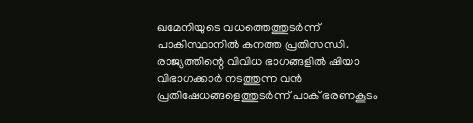ഖമേനിയുടെ വധത്തെത്തുടര്‍ന്ന് പാകിസ്ഥാനില്‍ കനത്ത പ്രതിസന്ധി. രാജ്യത്തിന്റെ വിവിധ ഭാഗങ്ങളില്‍ ഷിയാ വിഭാഗക്കാര്‍ നടത്തുന്ന വന്‍ പ്രതിഷേധങ്ങളെത്തുടര്‍ന്ന് പാക് ഭരണകൂടം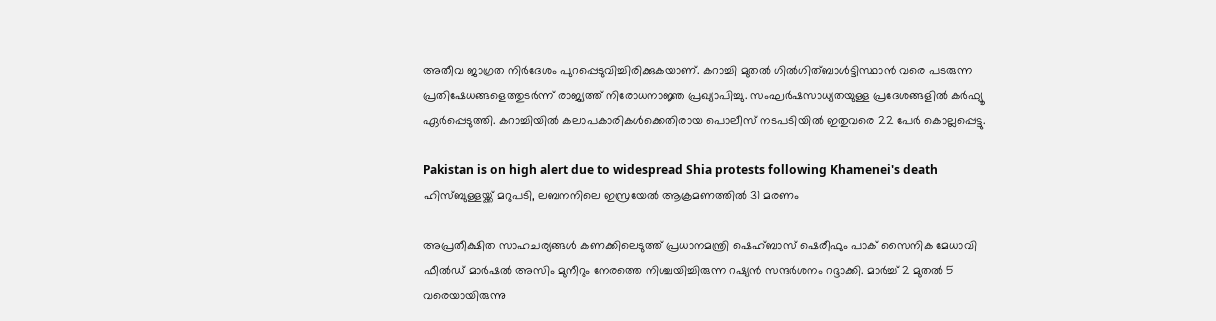അതീവ ജാഗ്രത നിര്‍ദേശം പുറപ്പെടുവിച്ചിരിക്കുകയാണ്. കറാച്ചി മുതല്‍ ഗില്‍ഗിത്ബാള്‍ട്ടിസ്ഥാന്‍ വരെ പടരുന്ന പ്രതിഷേധങ്ങളെത്തുടര്‍ന്ന് രാജ്യത്ത് നിരോധനാജ്ഞ പ്രഖ്യാപിച്ചു. സംഘര്‍ഷസാധ്യതയുള്ള പ്രദേശങ്ങളില്‍ കര്‍ഫ്യൂ ഏര്‍പ്പെടുത്തി. കറാച്ചിയില്‍ കലാപകാരികള്‍ക്കെതിരായ പൊലീസ് നടപടിയില്‍ ഇതുവരെ 22 പേര്‍ കൊല്ലപ്പെട്ടു.

Pakistan is on high alert due to widespread Shia protests following Khamenei's death
ഹിസ്ബുള്ളയ്ക്ക് മറുപടി, ലബനനിലെ ഇസ്രയേല്‍ ആക്രമണത്തില്‍ 31 മരണം

അപ്രതീക്ഷിത സാഹചര്യങ്ങള്‍ കണക്കിലെടുത്ത് പ്രധാനമന്ത്രി ഷെഹ്ബാസ് ഷെരീഫും പാക് സൈനിക മേധാവി ഫീല്‍ഡ് മാര്‍ഷല്‍ അസിം മുനീറും നേരത്തെ നിശ്ചയിച്ചിരുന്ന റഷ്യന്‍ സന്ദര്‍ശനം റദ്ദാക്കി. മാര്‍ച്ച് 2 മുതല്‍ 5 വരെയായിരുന്നു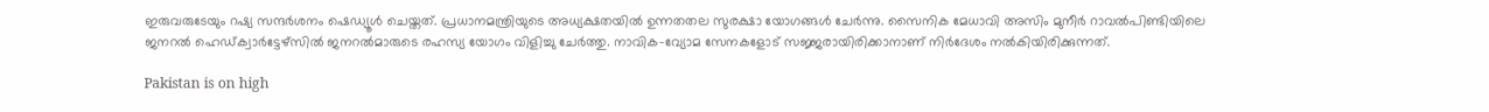ഇരുവരുടേയും റഷ്യ സന്ദര്‍ശനം ഷെഡ്യൂള്‍ ചെയ്തത്. പ്രധാനമന്ത്രിയുടെ അധ്യക്ഷതയില്‍ ഉന്നതതല സുരക്ഷാ യോഗങ്ങള്‍ ചേര്‍ന്നു. സൈനിക മേധാവി അസിം മുനീര്‍ റാവല്‍പിണ്ടിയിലെ ജനറല്‍ ഹെഡ്ക്വാര്‍ട്ടേഴ്‌സില്‍ ജനറല്‍മാരുടെ രഹസ്യ യോഗം വിളിച്ചു ചേര്‍ത്തു. നാവിക-വ്യോമ സേനകളോട് സജ്ജരായിരിക്കാനാണ് നിര്‍ദേശം നല്‍കിയിരിക്കുന്നത്.

Pakistan is on high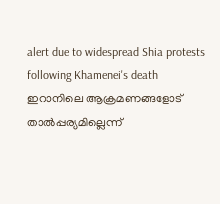alert due to widespread Shia protests following Khamenei's death
ഇറാനിലെ ആക്രമണങ്ങളോട് താല്‍പ്പര്യമില്ലെന്ന്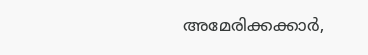അമേരിക്കക്കാര്‍,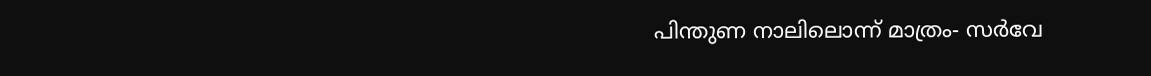പിന്തുണ നാലിലൊന്ന് മാത്രം- സര്‍വേ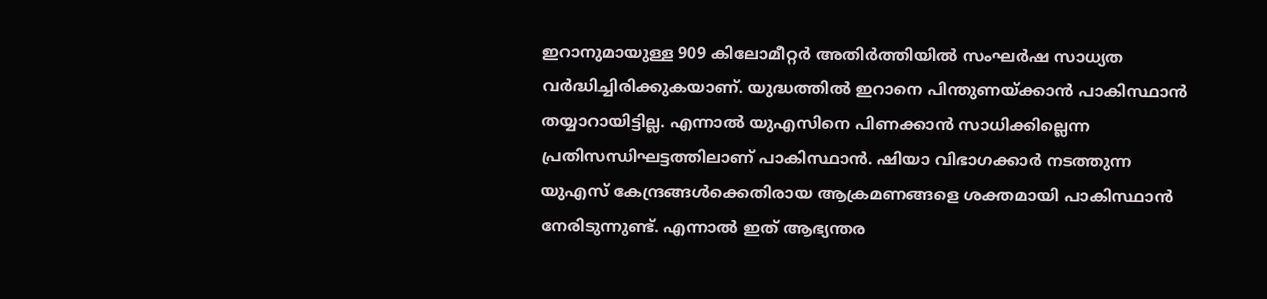ഇറാനുമായുള്ള 909 കിലോമീറ്റര്‍ അതിര്‍ത്തിയില്‍ സംഘര്‍ഷ സാധ്യത വര്‍ദ്ധിച്ചിരിക്കുകയാണ്. യുദ്ധത്തില്‍ ഇറാനെ പിന്തുണയ്ക്കാന്‍ പാകിസ്ഥാന്‍ തയ്യാറായിട്ടില്ല. എന്നാല്‍ യുഎസിനെ പിണക്കാന്‍ സാധിക്കില്ലെന്ന പ്രതിസന്ധിഘട്ടത്തിലാണ് പാകിസ്ഥാന്‍. ഷിയാ വിഭാഗക്കാര്‍ നടത്തുന്ന യുഎസ് കേന്ദ്രങ്ങള്‍ക്കെതിരായ ആക്രമണങ്ങളെ ശക്തമായി പാകിസ്ഥാന്‍ നേരിടുന്നുണ്ട്. എന്നാല്‍ ഇത് ആഭ്യന്തര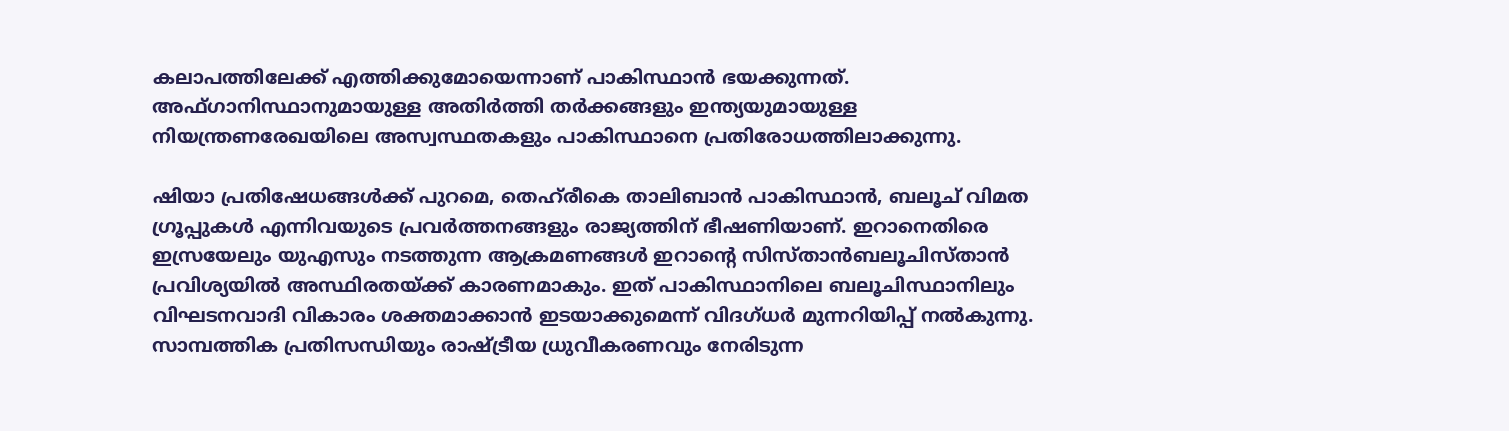കലാപത്തിലേക്ക് എത്തിക്കുമോയെന്നാണ് പാകിസ്ഥാന്‍ ഭയക്കുന്നത്. അഫ്ഗാനിസ്ഥാനുമായുള്ള അതിര്‍ത്തി തര്‍ക്കങ്ങളും ഇന്ത്യയുമായുള്ള നിയന്ത്രണരേഖയിലെ അസ്വസ്ഥതകളും പാകിസ്ഥാനെ പ്രതിരോധത്തിലാക്കുന്നു.

ഷിയാ പ്രതിഷേധങ്ങള്‍ക്ക് പുറമെ, തെഹ്‌രീകെ താലിബാന്‍ പാകിസ്ഥാന്‍, ബലൂച് വിമത ഗ്രൂപ്പുകള്‍ എന്നിവയുടെ പ്രവര്‍ത്തനങ്ങളും രാജ്യത്തിന് ഭീഷണിയാണ്. ഇറാനെതിരെ ഇസ്രയേലും യുഎസും നടത്തുന്ന ആക്രമണങ്ങള്‍ ഇറാന്റെ സിസ്താന്‍ബലൂചിസ്താന്‍ പ്രവിശ്യയില്‍ അസ്ഥിരതയ്ക്ക് കാരണമാകും. ഇത് പാകിസ്ഥാനിലെ ബലൂചിസ്ഥാനിലും വിഘടനവാദി വികാരം ശക്തമാക്കാന്‍ ഇടയാക്കുമെന്ന് വിദഗ്ധര്‍ മുന്നറിയിപ്പ് നല്‍കുന്നു. സാമ്പത്തിക പ്രതിസന്ധിയും രാഷ്ട്രീയ ധ്രുവീകരണവും നേരിടുന്ന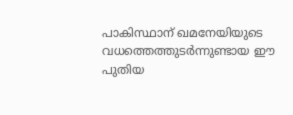പാകിസ്ഥാന് ഖമനേയിയുടെ വധത്തെത്തുടര്‍ന്നുണ്ടായ ഈ പുതിയ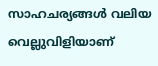സാഹചര്യങ്ങള്‍ വലിയ വെല്ലുവിളിയാണ്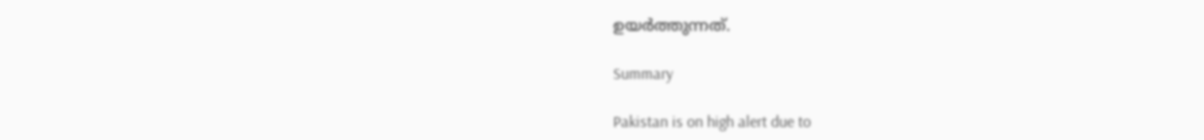ഉയര്‍ത്തുന്നത്.

Summary

Pakistan is on high alert due to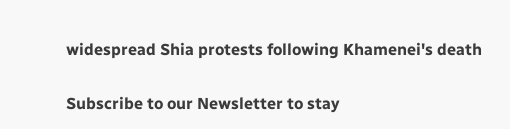widespread Shia protests following Khamenei's death

Subscribe to our Newsletter to stay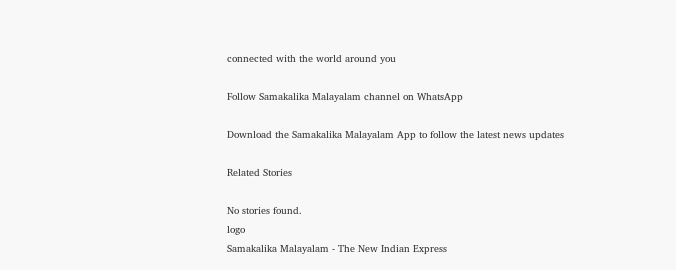connected with the world around you

Follow Samakalika Malayalam channel on WhatsApp

Download the Samakalika Malayalam App to follow the latest news updates

Related Stories

No stories found.
logo
Samakalika Malayalam - The New Indian Express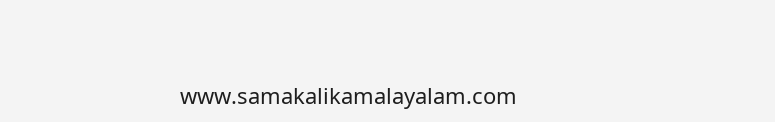www.samakalikamalayalam.com